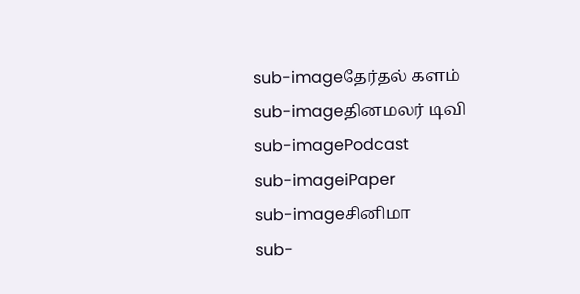sub-imageதேர்தல் களம்
sub-imageதினமலர் டிவி
sub-imagePodcast
sub-imageiPaper
sub-imageசினிமா
sub-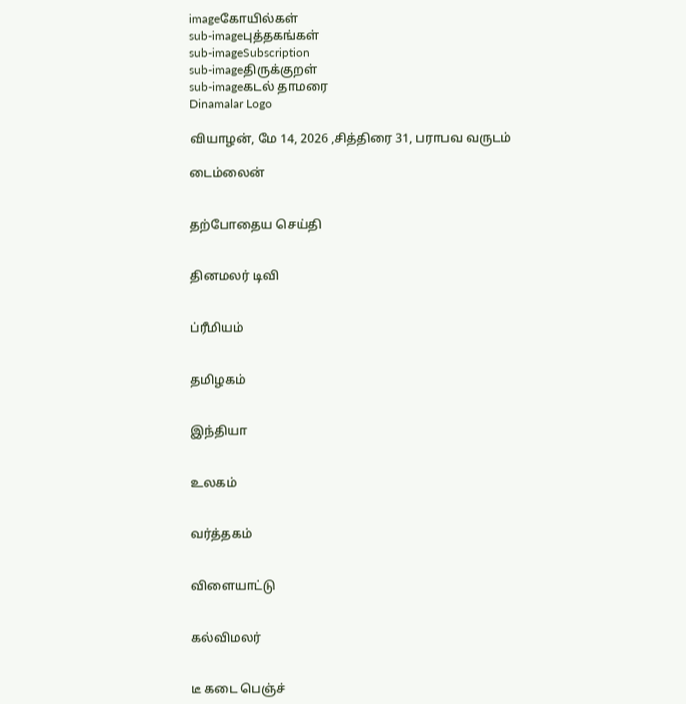imageகோயில்கள்
sub-imageபுத்தகங்கள்
sub-imageSubscription
sub-imageதிருக்குறள்
sub-imageகடல் தாமரை
Dinamalar Logo

வியாழன், மே 14, 2026 ,சித்திரை 31, பராபவ வருடம்

டைம்லைன்


தற்போதைய செய்தி


தினமலர் டிவி


ப்ரீமியம்


தமிழகம்


இந்தியா


உலகம்


வர்த்தகம்


விளையாட்டு


கல்விமலர்


டீ கடை பெஞ்ச்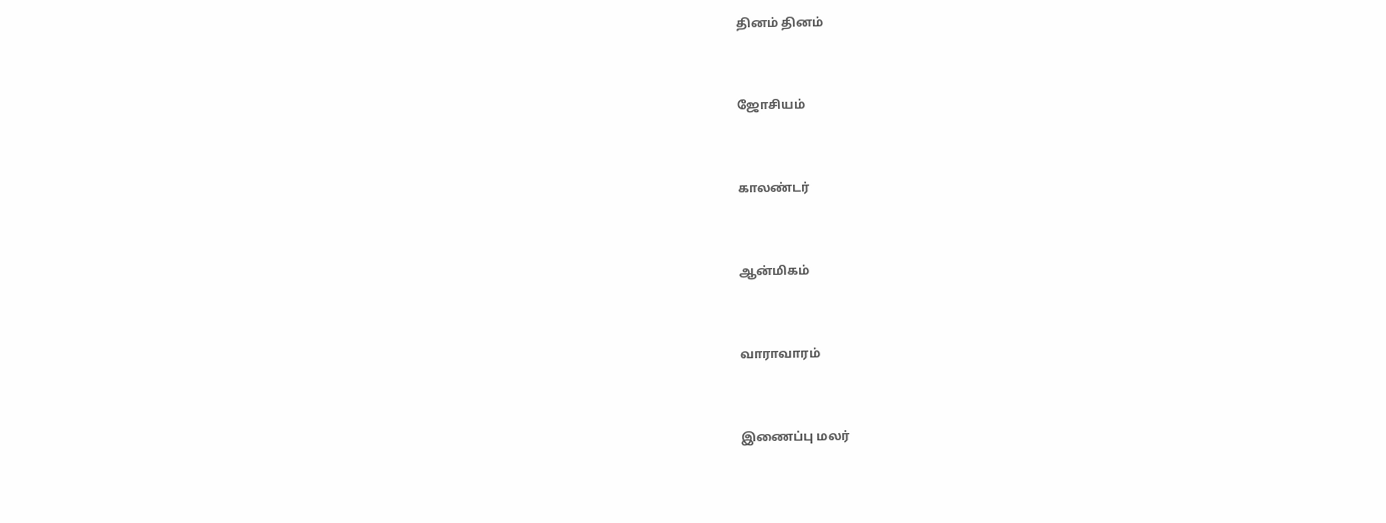தினம் தினம்


ஜோசியம்


காலண்டர்


ஆன்மிகம்


வாராவாரம்


இணைப்பு மலர்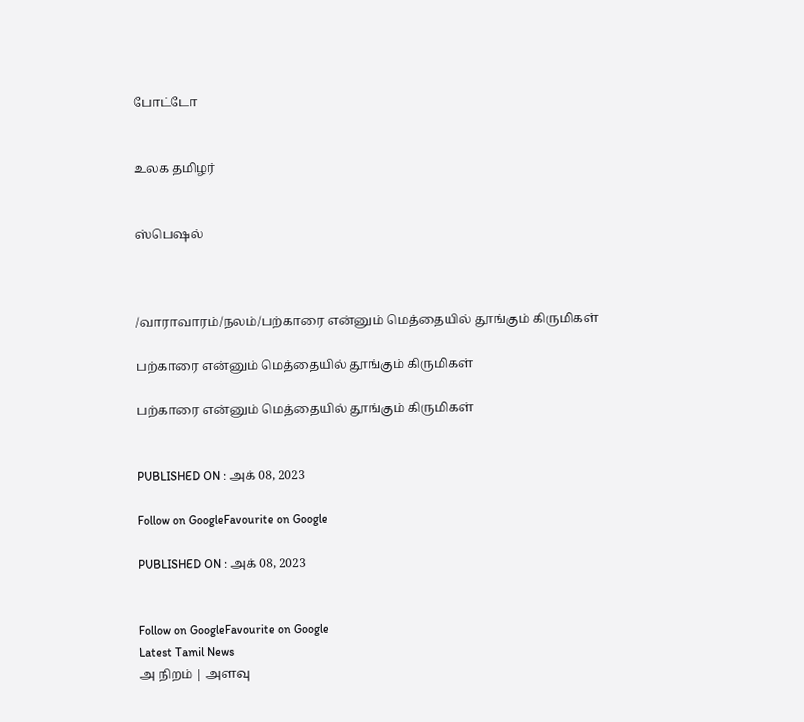போட்டோ


உலக தமிழர்


ஸ்பெஷல்



/வாராவாரம்/நலம்/பற்காரை என்னும் மெத்தையில் தூங்கும் கிருமிகள்

பற்காரை என்னும் மெத்தையில் தூங்கும் கிருமிகள்

பற்காரை என்னும் மெத்தையில் தூங்கும் கிருமிகள்


PUBLISHED ON : அக் 08, 2023

Follow on GoogleFavourite on Google

PUBLISHED ON : அக் 08, 2023


Follow on GoogleFavourite on Google
Latest Tamil News
அ நிறம் | அளவு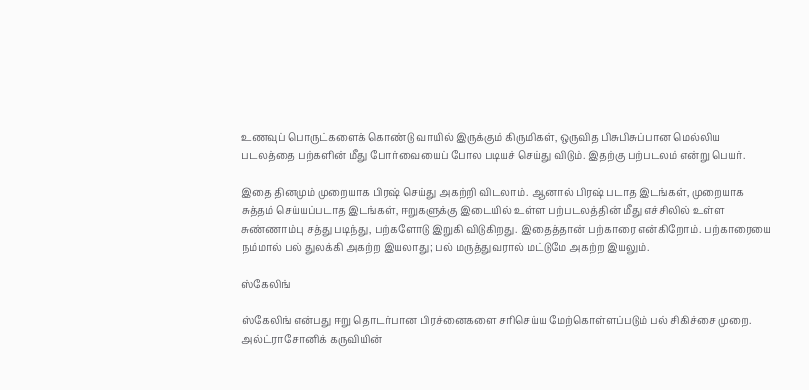உணவுப் பொருட்களைக் கொண்டு வாயில் இருக்கும் கிருமிகள், ஒருவித பிசுபிசுப்பான மெல்லிய படலத்தை பற்களின் மீது போர்வையைப் போல படியச் செய்து விடும். இதற்கு பற்படலம் என்று பெயர்.

இதை தினமும் முறையாக பிரஷ் செய்து அகற்றி விடலாம். ஆனால் பிரஷ் படாத இடங்கள், முறையாக சுத்தம் செய்யப்படாத இடங்கள், ஈறுகளுக்கு இடையில் உள்ள பற்படலத்தின் மீது எச்சிலில் உள்ள சுண்ணாம்பு சத்து படிந்து, பற்களோடு இறுகி விடுகிறது. இதைத்தான் பற்காரை என்கிறோம். பற்காரையை நம்மால் பல் துலக்கி அகற்ற இயலாது; பல் மருத்துவரால் மட்டுமே அகற்ற இயலும்.

ஸ்கேலிங்

ஸ்கேலிங் என்பது ஈறு தொடர்பான பிரச்னைகளை சரிசெய்ய மேற்கொள்ளப்படும் பல் சிகிச்சை முறை. அல்ட்ராசோனிக் கருவியின்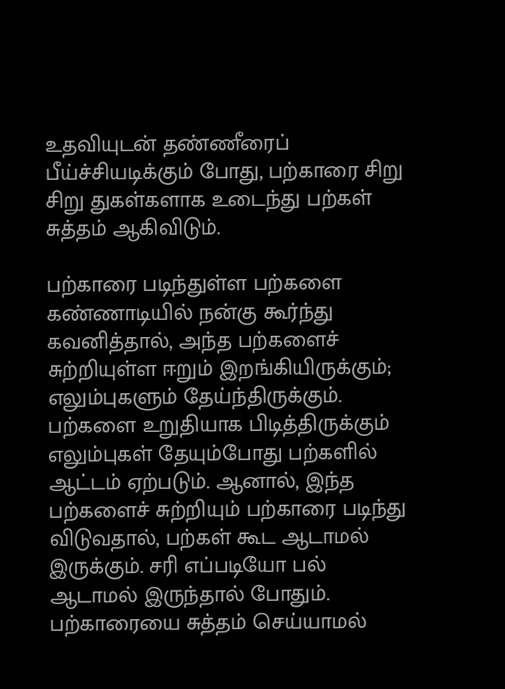உதவியுடன் தண்ணீரைப் பீய்ச்சியடிக்கும் போது, பற்காரை சிறு சிறு துகள்களாக உடைந்து பற்கள் சுத்தம் ஆகிவிடும்.

பற்காரை படிந்துள்ள பற்களை கண்ணாடியில் நன்கு கூர்ந்து கவனித்தால், அந்த பற்களைச் சுற்றியுள்ள ஈறும் இறங்கியிருக்கும்; எலும்புகளும் தேய்ந்திருக்கும். பற்களை உறுதியாக பிடித்திருக்கும் எலும்புகள் தேயும்போது பற்களில் ஆட்டம் ஏற்படும். ஆனால், இந்த பற்களைச் சுற்றியும் பற்காரை படிந்து விடுவதால், பற்கள் கூட ஆடாமல் இருக்கும். சரி எப்படியோ பல் ஆடாமல் இருந்தால் போதும். பற்காரையை சுத்தம் செய்யாமல்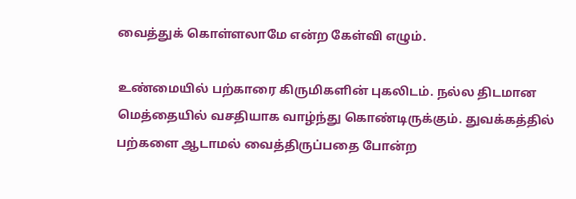வைத்துக் கொள்ளலாமே என்ற கேள்வி எழும்.

உண்மையில் பற்காரை கிருமிகளின் புகலிடம். நல்ல திடமான மெத்தையில் வசதியாக வாழ்ந்து கொண்டிருக்கும். துவக்கத்தில் பற்களை ஆடாமல் வைத்திருப்பதை போன்ற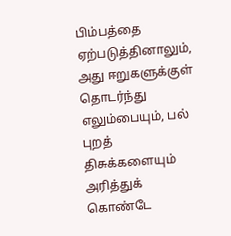பிம்பத்தை ஏற்படுத்தினாலும், அது ஈறுகளுக்குள் தொடர்ந்து எலும்பையும், பல் புறத் திசுக்களையும் அரித்துக் கொண்டே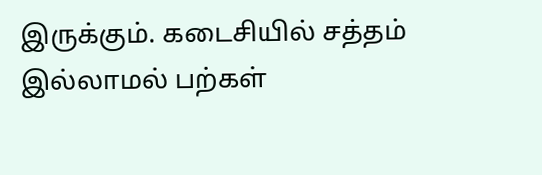இருக்கும். கடைசியில் சத்தம் இல்லாமல் பற்கள்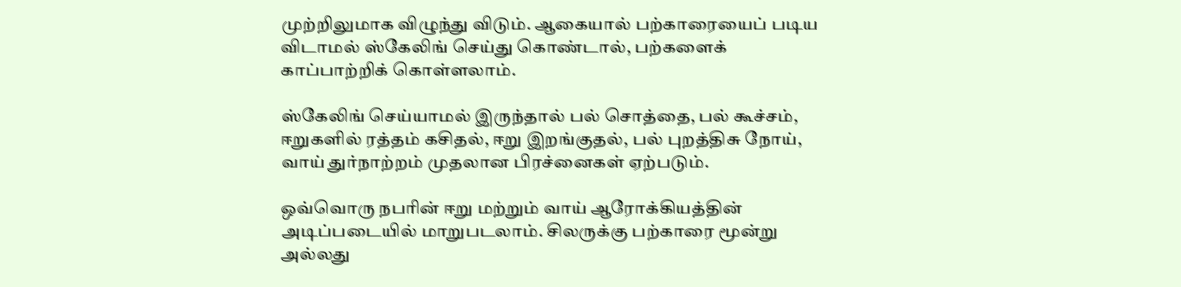முற்றிலுமாக விழுந்து விடும். ஆகையால் பற்காரையைப் படிய விடாமல் ஸ்கேலிங் செய்து கொண்டால், பற்களைக் காப்பாற்றிக் கொள்ளலாம்.

ஸ்கேலிங் செய்யாமல் இருந்தால் பல் சொத்தை, பல் கூச்சம், ஈறுகளில் ரத்தம் கசிதல், ஈறு இறங்குதல், பல் புறத்திசு நோய், வாய் துர்நாற்றம் முதலான பிரச்னைகள் ஏற்படும்.

ஒவ்வொரு நபரின் ஈறு மற்றும் வாய் ஆரோக்கியத்தின் அடிப்படையில் மாறுபடலாம். சிலருக்கு பற்காரை மூன்று அல்லது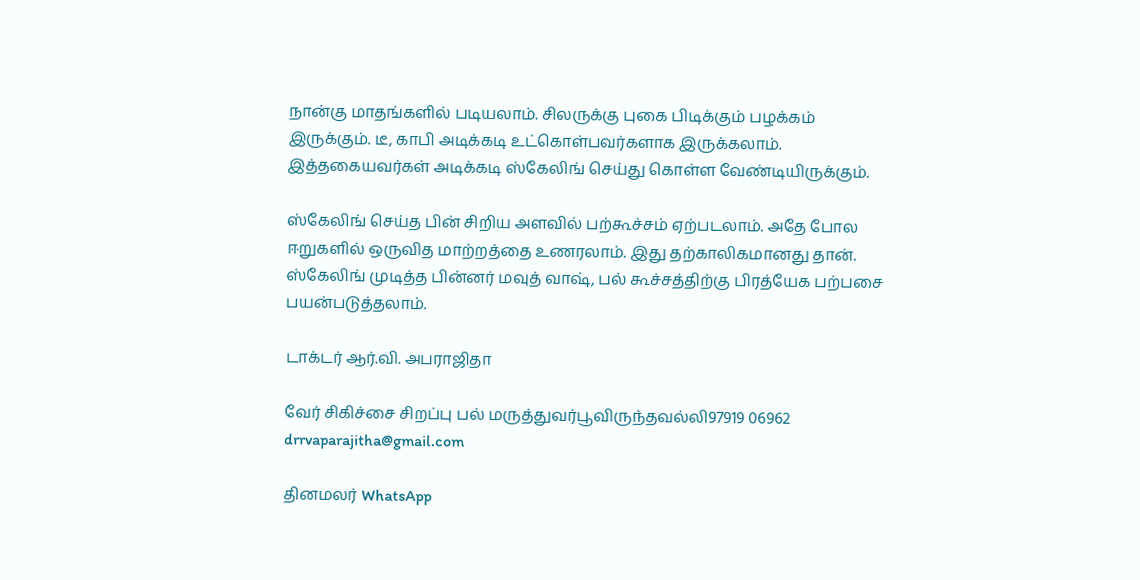நான்கு மாதங்களில் படியலாம். சிலருக்கு புகை பிடிக்கும் பழக்கம் இருக்கும். டீ, காபி அடிக்கடி உட்கொள்பவர்களாக இருக்கலாம். இத்தகையவர்கள் அடிக்கடி ஸ்கேலிங் செய்து கொள்ள வேண்டியிருக்கும்.

ஸ்கேலிங் செய்த பின் சிறிய அளவில் பற்கூச்சம் ஏற்படலாம். அதே போல ஈறுகளில் ஒருவித மாற்றத்தை உணரலாம். இது தற்காலிகமானது தான். ஸ்கேலிங் முடித்த பின்னர் மவுத் வாஷ், பல் கூச்சத்திற்கு பிரத்யேக பற்பசை பயன்படுத்தலாம்.

டாக்டர் ஆர்.வி. அபராஜிதா

வேர் சிகிச்சை சிறப்பு பல் மருத்துவர்பூவிருந்தவல்லி97919 06962 drrvaparajitha@gmail.com

தினமலர் WhatsApp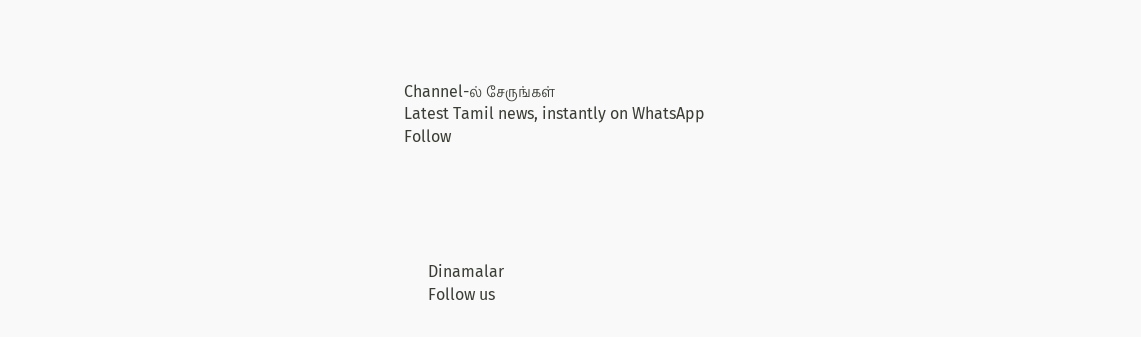Channel-ல் சேருங்கள்
Latest Tamil news, instantly on WhatsApp
Follow





      Dinamalar
      Follow us